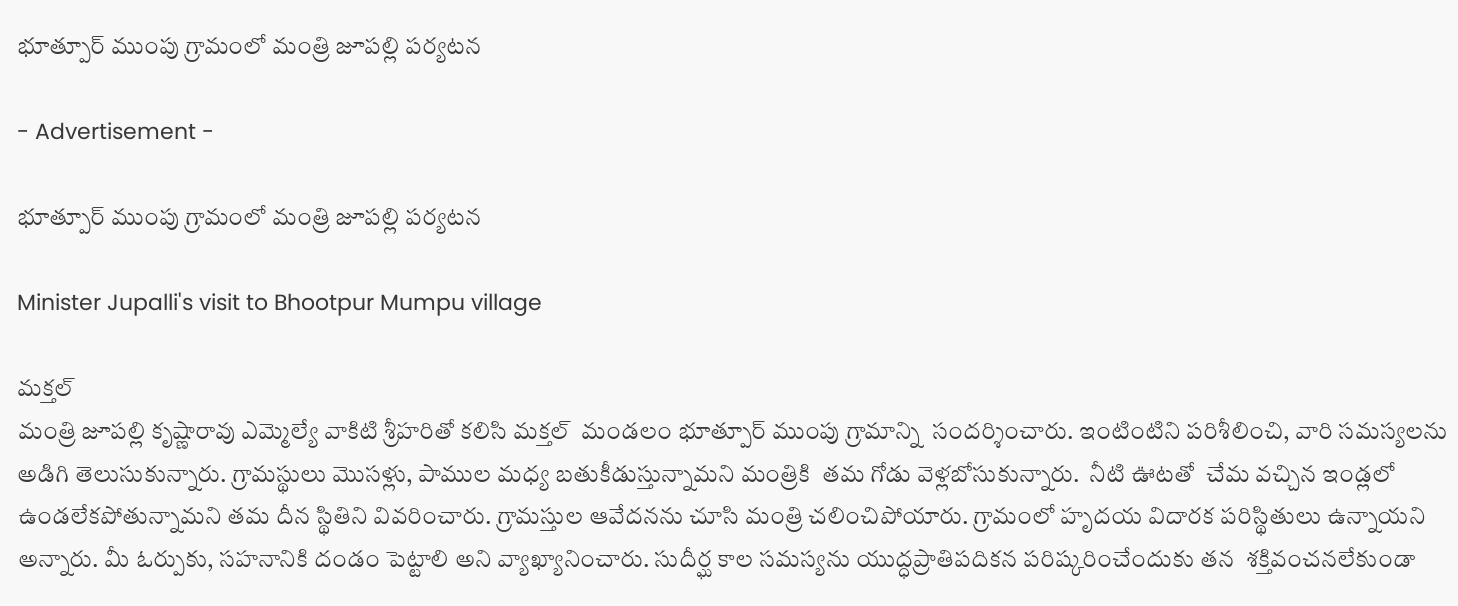భూత్పూర్ ముంపు గ్రామంలో మంత్రి జూపల్లి పర్యటన

- Advertisement -

భూత్పూర్ ముంపు గ్రామంలో మంత్రి జూపల్లి పర్యటన

Minister Jupalli's visit to Bhootpur Mumpu village

మక్తల్
మంత్రి జూపల్లి కృష్ణారావు ఎమ్మెల్యే వాకిటి శ్రీహరితో కలిసి మక్తల్  మండలం భూత్పూర్ ముంపు గ్రామాన్ని  సందర్శించారు. ఇంటింటిని పరిశీలించి, వారి సమస్యలను అడిగి తెలుసుకున్నారు. గ్రామస్థులు మొసళ్లు, పాముల మధ్య బతుకీడుస్తున్నామని మంత్రికి  తమ గోడు వెళ్లబోసుకున్నారు.  నీటి ఊటతో  చేమ వచ్చిన ఇండ్లలో ఉండలేకపోతున్నామని తమ దీన స్థితిని వివరించారు. గ్రామస్తుల ఆవేదనను చూసి మంత్రి చలించిపోయారు. గ్రామంలో హృదయ విదారక పరిస్థితులు ఉన్నాయని అన్నారు. మీ ఓర్పుకు, సహనానికి దండం పెట్టాలి అని వ్యాఖ్యానించారు. సుదీర్ఘ కాల సమస్యను యుద్ధప్రాతిపదికన పరిష్కరించేందుకు తన  శక్తివంచనలేకుండా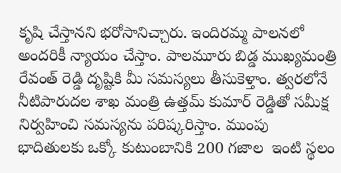కృషి చేస్తానని భరోసానిచ్చారు. ఇందిరమ్మ పాలనలో అందరికీ న్యాయం చేస్తాం. పాలమూరు బిడ్డ ముఖ్యమంత్రి రేవంత్ రెడ్డి దృష్టికి మీ సమస్యలు తీసుకెళ్తాం. త్వరలోనే నీటిపారుదల శాఖ మంత్రి ఉత్తమ్ కుమార్ రెడ్డితో సమీక్ష నిర్వహించి సమస్యను పరిష్కరిస్తాం. ముంపు  భాదితులకు ఒక్కో కుటుంబానికి 200 గజాల  ఇంటి స్థలం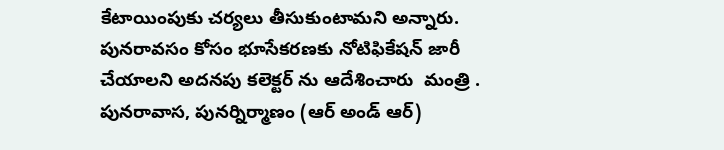కేటాయింపుకు చర్యలు తీసుకుంటామని అన్నారు.  పునరావసం కోసం భూసేకరణకు నోటిఫికేషన్ జారీ చేయాలని అదనపు కలెక్టర్ ను ఆదేశించారు  మంత్రి . పునరావాస, పునర్నిర్మాణం (ఆర్ అండ్ ఆర్)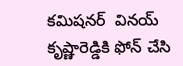కమిషనర్  వినయ్ కృష్ణారెడ్డికి ఫోన్ చేసి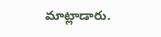మాట్లాడారు.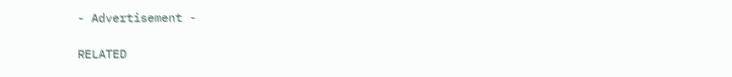- Advertisement -

RELATED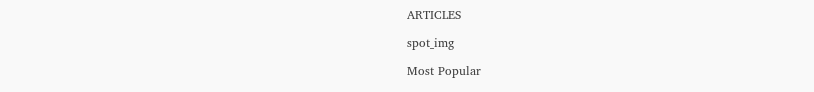ARTICLES

spot_img

Most Popular